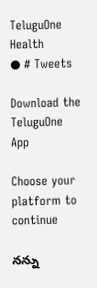TeluguOne Health
● # Tweets

Download the TeluguOne App

Choose your platform to continue

నన్ను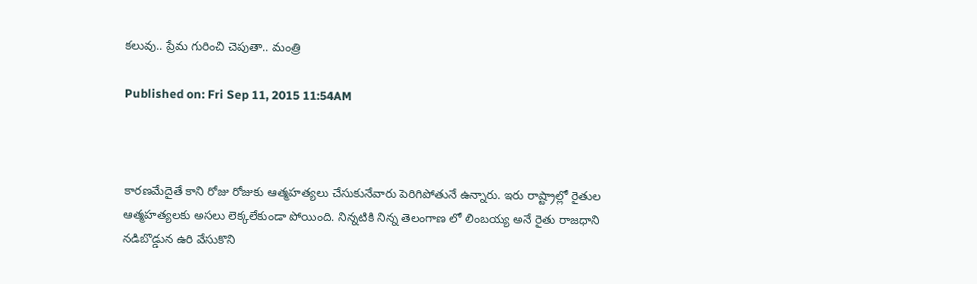కలువు.. ప్రేమ గురించి చెపుతా.. మంత్రి

Published on: Fri Sep 11, 2015 11:54AM



కారణమేదైతే కాని రోజు రోజుకు ఆత్మహత్యలు చేసుకునేవారు పెరిగిపోతునే ఉన్నారు. ఇరు రాష్ట్రాల్లో రైతుల ఆత్మహత్యలకు అసలు లెక్కలేకుండా పోయింది. నిన్నటికి నిన్న తెలంగాణ లో లింబయ్య అనే రైతు రాజధాని నడిబొడ్డున ఉరి వేసుకొని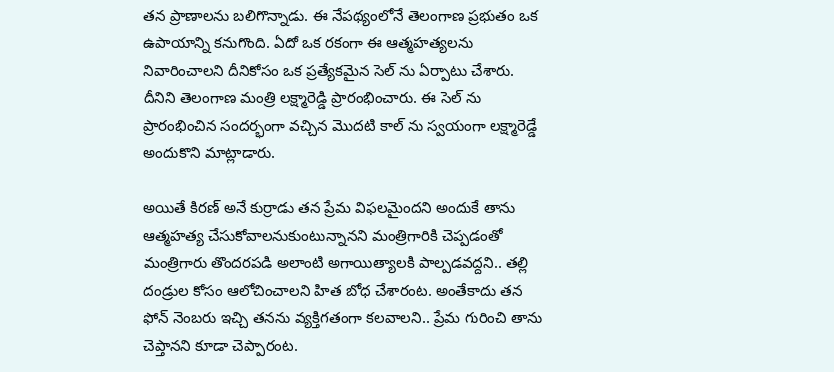తన ప్రాణాలను బలిగొన్నాడు. ఈ నేపథ్యంలోనే తెలంగాణ ప్రభుతం ఒక ఉపాయాన్ని కనుగొంది. ఏదో ఒక రకంగా ఈ ఆత్మహత్యలను నివారించాలని దీనికోసం ఒక ప్రత్యేకమైన సెల్ ను ఏర్పాటు చేశారు. దీనిని తెలంగాణ మంత్రి లక్ష్మారెడ్డి ప్రారంభించారు. ఈ సెల్ ను ప్రారంభించిన సందర్భంగా వచ్చిన మొదటి కాల్ ను స్వయంగా లక్ష్మారెడ్డే అందుకొని మాట్లాడారు.

అయితే కిరణ్ అనే కుర్రాడు తన ప్రేమ విఫలమైందని అందుకే తాను ఆత్మహత్య చేసుకోవాలనుకుంటున్నానని మంత్రిగారికి చెప్పడంతో మంత్రిగారు తొందరపడి అలాంటి అగాయిత్యాలకి పాల్పడవద్దని.. తల్లి దండ్రుల కోసం ఆలోచించాలని హిత బోధ చేశారంట. అంతేకాదు తన ఫోన్ నెంబరు ఇచ్చి తనను వ్యక్తిగతంగా కలవాలని.. ప్రేమ గురించి తాను చెప్తానని కూడా చెప్పారంట.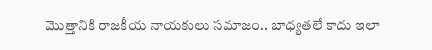మొత్తానికి రాజకీయ నాయకులు సమాజం.. బాధ్యతలే కాదు ఇలా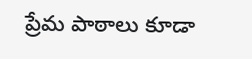ప్రేమ పాఠాలు కూడా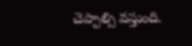చెప్పాల్సి వస్తుంది.